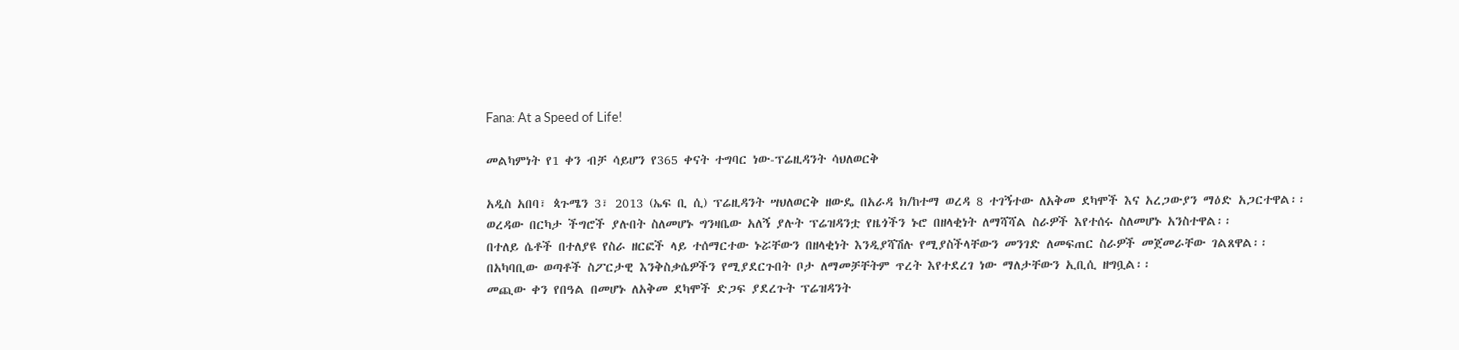Fana: At a Speed of Life!

መልካምነት የ1 ቀን ብቻ ሳይሆን የ365 ቀናት ተግባር ነው-ፕሬዚዳንት ሳህለወርቅ

አዲስ አበባ፣ ጳጉሜን 3፣ 2013 (ኤፍ ቢ ሲ) ፕሬዚዳንት ሣህለወርቅ ዘውዴ በአራዳ ክ/ከተማ ወረዳ 8 ተገኝተው ለአቅመ ደካሞች እና አረጋውያን ማዕድ አጋርተዋል፡፡
ወረዳው በርካታ ችግሮች ያሉበት ስለመሆኑ ግንዛቤው አለኝ ያሉት ፕሬዝዳንቷ የዜጎችን ኑሮ በዘላቂነት ለማሻሻል ስራዎች እየተሰሩ ስለመሆኑ አንስተዋል፡፡
በተለይ ሴቶች በተለያዩ የስራ ዘርፎች ላይ ተሰማርተው ኑሯቸውን በዘላቂነት እንዲያሻሽሉ የሚያስችላቸውን መንገድ ለመፍጠር ስራዎች መጀመራቸው ገልጸዋል፡፡
በአካባቢው ወጣቶች ስፖርታዊ እንቅስቃሴዎችን የሚያደርጉበት ቦታ ለማመቻቸትም ጥረት እየተደረገ ነው ማለታቸውን ኢቢሲ ዘግቧል፡፡
መጪው ቀን የበዓል በመሆኑ ለአቅመ ደካሞች ድጋፍ ያደረጉት ፕሬዝዳንት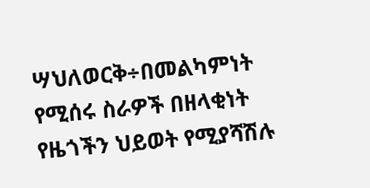ሣህለወርቅ÷በመልካምነት የሚሰሩ ስራዎች በዘላቂነት የዜጎችን ህይወት የሚያሻሽሉ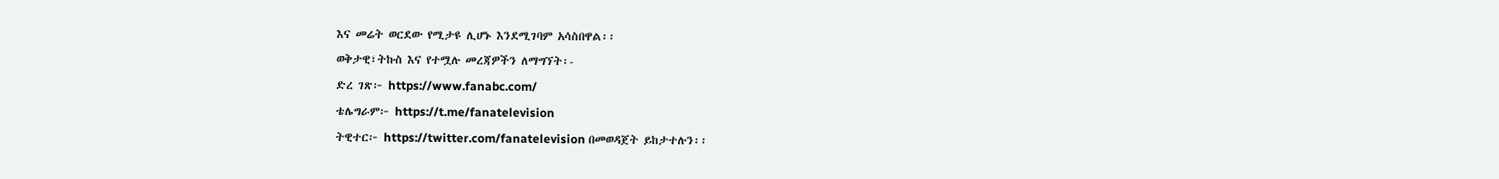እና መሬት ወርደው የሚታዩ ሊሆኑ እንደሚገባም አሳስበዋል፡፡
ወቅታዊ፣ትኩስ እና የተሟሉ መረጃዎችን ለማግኘት፡-
ድረ ገጽ፦ https://www.fanabc.com/
ቴሌግራም፦ https://t.me/fanatelevision
ትዊተር፦ https://twitter.com/fanatelevision በመወዳጀት ይከታተሉን፡፡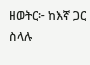ዘወትር፦ ከእኛ ጋር ስላሉ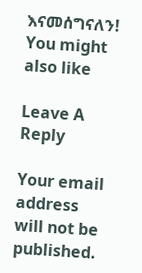እናመሰግናለን!
You might also like

Leave A Reply

Your email address will not be published.